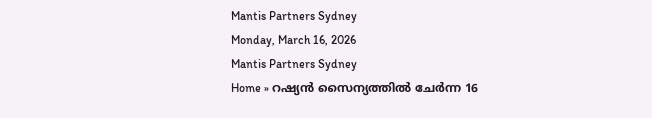Mantis Partners Sydney
Monday, March 16, 2026
Mantis Partners Sydney
Home » റഷ്യൻ സൈന്യത്തിൽ ചേർന്ന 16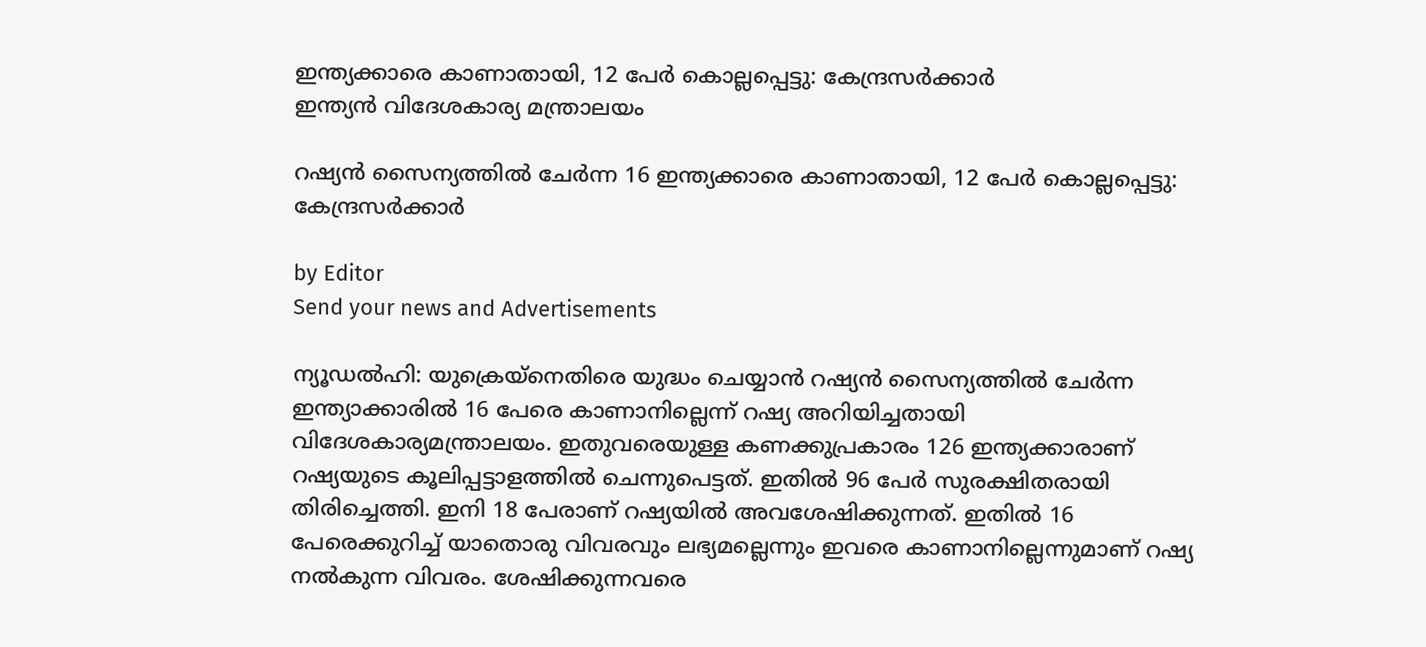ഇന്ത്യക്കാരെ കാണാതായി, 12 പേർ കൊല്ലപ്പെട്ടു: കേന്ദ്രസർക്കാർ
ഇന്ത്യൻ വിദേശകാര്യ മന്ത്രാലയം

റഷ്യൻ സൈന്യത്തിൽ ചേർന്ന 16 ഇന്ത്യക്കാരെ കാണാതായി, 12 പേർ കൊല്ലപ്പെട്ടു: കേന്ദ്രസർക്കാർ

by Editor
Send your news and Advertisements

ന്യൂഡൽഹി: യുക്രെയ്നെതിരെ യുദ്ധം ചെയ്യാൻ റഷ്യൻ സൈന്യത്തിൽ ചേർന്ന ഇന്ത്യാക്കാരില്‍ 16 പേരെ കാണാനില്ലെന്ന് റഷ്യ അറിയിച്ചതായി വിദേശകാര്യമന്ത്രാലയം. ഇതുവരെയുള്ള കണക്കുപ്രകാരം 126 ഇന്ത്യക്കാരാണ് റഷ്യയുടെ കൂലിപ്പട്ടാളത്തിൽ ചെന്നുപെട്ടത്. ഇതിൽ 96 പേർ സുരക്ഷിതരായി തിരിച്ചെത്തി. ഇനി 18 പേരാണ് റഷ്യയിൽ അവശേഷിക്കുന്നത്. ഇതിൽ 16 പേരെക്കുറിച്ച് യാതൊരു വിവരവും ലഭ്യമല്ലെന്നും ഇവരെ കാണാനില്ലെന്നുമാണ് റഷ്യ നൽകുന്ന വിവരം. ശേഷിക്കുന്നവരെ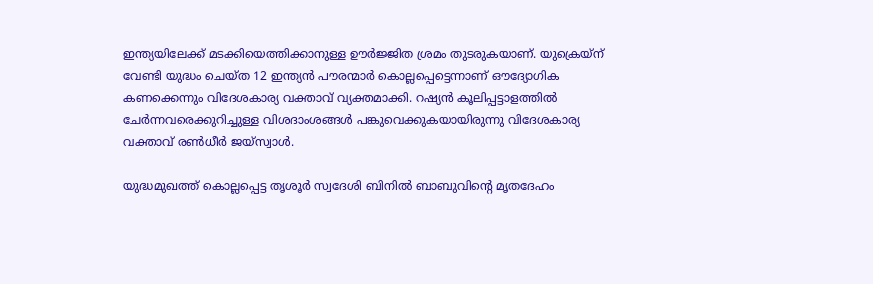ഇന്ത്യയിലേക്ക് മടക്കിയെത്തിക്കാനുള്ള ഊർജ്ജിത ശ്രമം തുടരുകയാണ്. യുക്രെയ്ന് വേണ്ടി യുദ്ധം ചെയ്ത 12 ഇന്ത്യൻ പൗരന്മാർ കൊല്ലപ്പെട്ടെന്നാണ് ഔദ്യോഗിക കണക്കെന്നും വിദേശകാര്യ വക്താവ് വ്യക്തമാക്കി. റഷ്യൻ കൂലിപ്പട്ടാളത്തിൽ ചേർന്നവരെക്കുറിച്ചുള്ള വിശദാംശങ്ങൾ പങ്കുവെക്കുകയായിരുന്നു വിദേശകാര്യ വക്താവ് രൺധീർ ജയ്സ്വാൾ.

യുദ്ധമുഖത്ത് കൊല്ലപ്പെട്ട തൃശൂർ സ്വദേശി ബിനിൽ ബാബുവിന്റെ മൃതദേഹം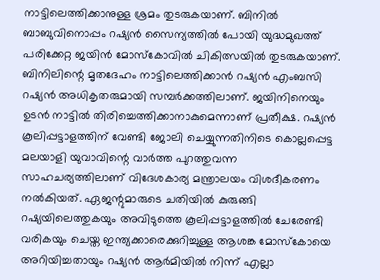നാട്ടിലെത്തിക്കാനുള്ള ശ്രമം തുടരുകയാണ്. ബിനിൽ ബാബുവിനൊപ്പം റഷ്യൻ സൈന്യത്തിൽ പോയി യുദ്ധമുഖത്ത് പരിക്കേറ്റ ജയിൻ മോസ്കോവിൽ ചികിത്സയില്‍ തുടരുകയാണ്. ബിനിലിന്റെ മൃതദേഹം നാട്ടിലെത്തിക്കാൻ റഷ്യൻ എംബസി റഷ്യൻ അധികൃതരുമായി സമ്പർക്കത്തിലാണ്. ജയിനിനെയും ഉടൻ നാട്ടിൽ തിരിച്ചെത്തിക്കാനാകുമെന്നാണ് പ്രതീക്ഷ. റഷ്യൻ കൂലിപ്പട്ടാളത്തിന് വേണ്ടി ജോലി ചെയ്യുന്നതിനിടെ കൊല്ലപ്പെട്ട മലയാളി യുവാവിന്റെ വാർത്ത പുറത്തുവന്ന സാഹചര്യത്തിലാണ് വിദേശകാര്യ മന്ത്രാലയം വിശദീകരണം നൽകിയത്. ഏജന്റുമാരുടെ ചതിയിൽ കുരുങ്ങി റഷ്യയിലെത്തുകയും അവിടുത്തെ കൂലിപ്പട്ടാളത്തിൽ ചേരേണ്ടി വരികയും ചെയ്ത ഇന്ത്യക്കാരെക്കുറിച്ചുള്ള ആശങ്ക മോസ്കോയെ അറിയിച്ചതായും റഷ്യൻ ആർമിയിൽ നിന്ന് എല്ലാ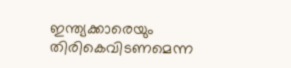ഇന്ത്യക്കാരെയും തിരികെവിടണമെന്ന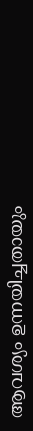ആവശ്യം ഉന്നയിച്ചതായും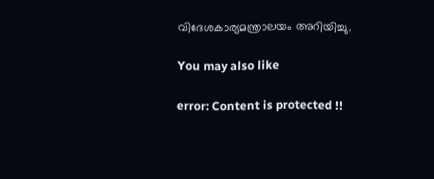വിദേശകാര്യമന്ത്രാലയം അറിയിച്ചു.

You may also like

error: Content is protected !!